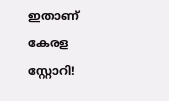ഇതാണ് കേരള സ്റ്റോറി!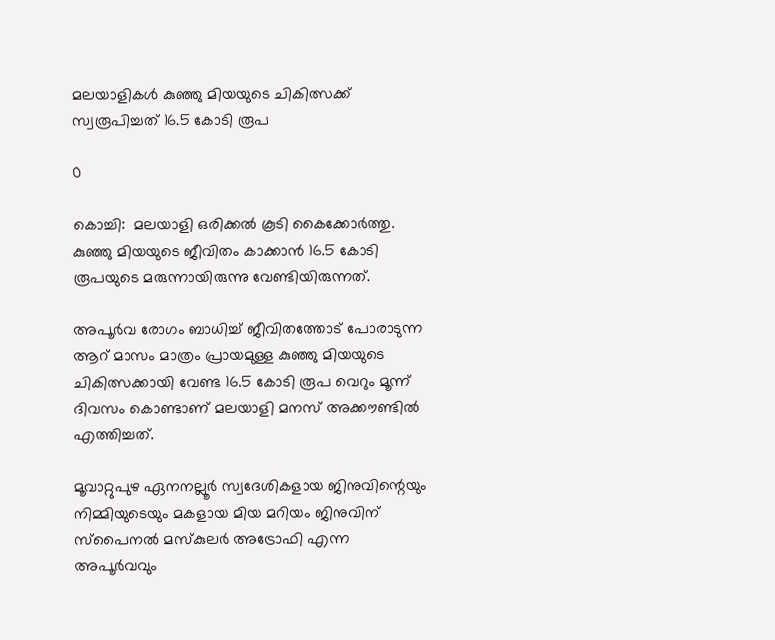മലയാളികൾ കുഞ്ഞു മിയയുടെ ചികിത്സക്ക് സ്വരൂപിച്ചത് 16.5 കോടി രൂപ

0

കൊച്ചി:  മലയാളി ഒരിക്കല്‍ കൂടി കൈക്കോർത്തു. കുഞ്ഞു മിയയുടെ ജീവിതം കാക്കാൻ 16.5 കോടി രൂപയുടെ മരുന്നായിരുന്നു വേണ്ടിയിരുന്നത്.

അപൂര്‍വ രോഗം ബാധിച്ച് ജീവിതത്തോട് പോരാടുന്ന ആറ് മാസം മാത്രം പ്രായമുള്ള കുഞ്ഞു മിയയുടെ ചികിത്സക്കായി വേണ്ട 16.5 കോടി രൂപ വെറും മൂന്ന് ദിവസം കൊണ്ടാണ് മലയാളി മനസ് അക്കൗണ്ടില്‍ എത്തിച്ചത്.

മൂവാറ്റുപുഴ ഏനനല്ലൂര്‍ സ്വദേശികളായ ജിനുവിന്റെയും നിമ്മിയുടെയും മകളായ മിയ മറിയം ജിനുവിന് സ്‌പൈനല്‍ മസ്‌കുലര്‍ അട്രോഫി എന്ന അപൂര്‍വവും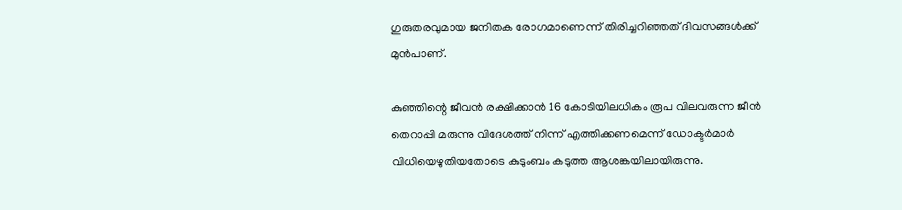ഗുരുതരവുമായ ജനിതക രോഗമാണെന്ന് തിരിച്ചറിഞ്ഞത് ദിവസങ്ങള്‍ക്ക് മുന്‍പാണ്.

കുഞ്ഞിന്റെ ജീവന്‍ രക്ഷിക്കാന്‍ 16 കോടിയിലധികം രൂപ വിലവരുന്ന ജീന്‍ തെറാപ്പി മരുന്നു വിദേശത്ത് നിന്ന് എത്തിക്കണമെന്ന് ഡോക്ടര്‍മാര്‍ വിധിയെഴുതിയതോടെ കുടുംബം കടുത്ത ആശങ്കയിലായിരുന്നു.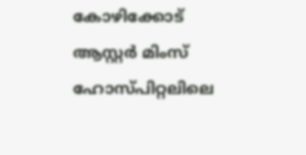കോഴിക്കോട് ആസ്റ്റര്‍ മിംസ് ഹോസ്പിറ്റലിലെ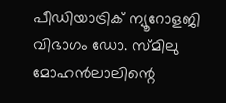പീഡിയാട്രിക് ന്യൂറോളജി വിഭാഗം ഡോ. സ്മിലു മോഹന്‍ലാലിന്റെ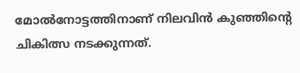മോല്‍നോട്ടത്തിനാണ് നിലവിന്‍ കുഞ്ഞിന്റെ ചികിത്സ നടക്കുന്നത്.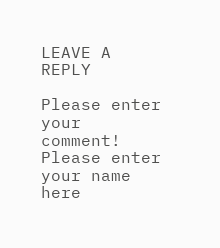LEAVE A REPLY

Please enter your comment!
Please enter your name here